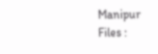Manipur Files :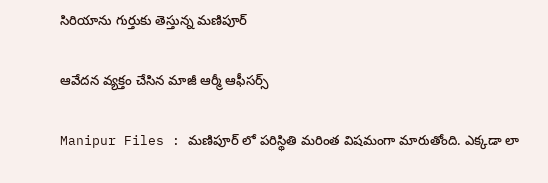సిరియాను గుర్తుకు తెస్తున్న మ‌ణిపూర్

ఆవేద‌న వ్య‌క్తం చేసిన మాజీ ఆర్మీ ఆఫీస‌ర్స్

Manipur Files : మ‌ణిపూర్ లో ప‌రిస్థితి మ‌రింత విషమంగా మారుతోంది. ఎక్క‌డా లా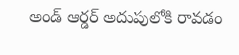అండ్ ఆర్డ‌ర్ అదుపులోకి రావ‌డం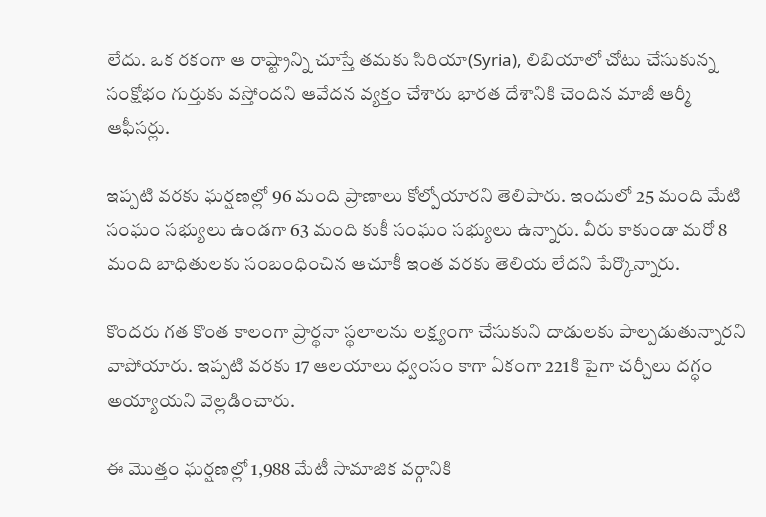లేదు. ఒక ర‌కంగా ఆ రాష్ట్రాన్ని చూస్తే త‌మ‌కు సిరియా(Syria), లిబియాలో చోటు చేసుకున్న సంక్షోభం గుర్తుకు వ‌స్తోంద‌ని ఆవేద‌న వ్య‌క్తం చేశారు భార‌త దేశానికి చెందిన మాజీ ఆర్మీ ఆఫీస‌ర్లు.

ఇప్ప‌టి వ‌ర‌కు ఘ‌ర్ష‌ణ‌ల్లో 96 మంది ప్రాణాలు కోల్పోయార‌ని తెలిపారు. ఇందులో 25 మంది మేటి సంఘం స‌భ్యులు ఉండ‌గా 63 మంది కుకీ సంఘం స‌భ్యులు ఉన్నారు. వీరు కాకుండా మ‌రో 8 మంది బాధితులకు సంబంధించిన ఆచూకీ ఇంత వ‌ర‌కు తెలియ లేద‌ని పేర్కొన్నారు.

కొంద‌రు గ‌త కొంత కాలంగా ప్రార్థ‌నా స్థ‌లాల‌ను ల‌క్ష్యంగా చేసుకుని దాడుల‌కు పాల్ప‌డుతున్నార‌ని వాపోయారు. ఇప్ప‌టి వ‌ర‌కు 17 ఆల‌యాలు ధ్వంసం కాగా ఏకంగా 221కి పైగా చ‌ర్చీలు ద‌గ్ధం అయ్యాయ‌ని వెల్ల‌డించారు.

ఈ మొత్తం ఘ‌ర్ష‌ణ‌ల్లో 1,988 మేటీ సామాజిక వ‌ర్గానికి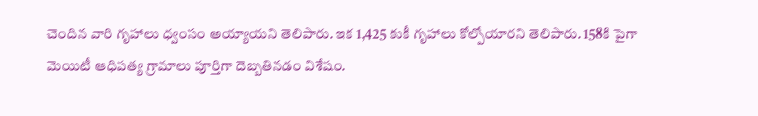చెందిన వారి గృహాలు ధ్వంసం అయ్యాయ‌ని తెలిపారు. ఇక 1,425 కుకీ గృహాలు కోల్పోయార‌ని తెలిపారు. 158కి పైగా మెయిటీ ఆధిప‌త్య గ్రామాలు పూర్తిగా దెబ్బ‌తిన‌డం విశేషం.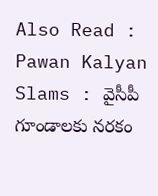Also Read : Pawan Kalyan Slams : వైసీపీ గూండాల‌కు న‌ర‌కం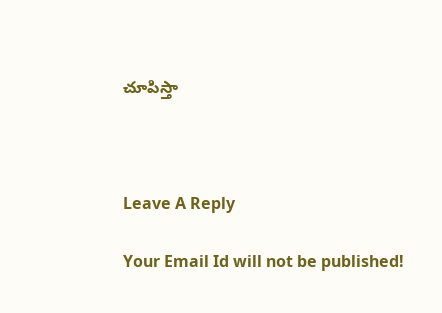చూపిస్తా



Leave A Reply

Your Email Id will not be published!